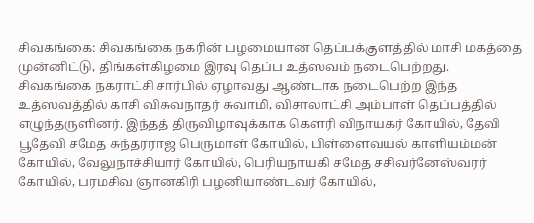சிவகங்கை: சிவகங்கை நகரின் பழமையான தெப்பக்குளத்தில் மாசி மகத்தை முன்னிட்டு, திங்கள்கிழமை இரவு தெப்ப உத்ஸவம் நடைபெற்றது.
சிவகங்கை நகராட்சி சார்பில் ஏழாவது ஆண்டாக நடைபெற்ற இந்த உத்ஸவத்தில் காசி விசுவநாதர் சுவாமி, விசாலாட்சி அம்பாள் தெப்பத்தில் எழுந்தருளினர். இந்தத் திருவிழாவுக்காக கௌரி விநாயகர் கோயில், தேவி பூதேவி சமேத சுந்தரராஜ பெருமாள் கோயில், பிள்ளைவயல் காளியம்மன் கோயில், வேலுநாச்சியார் கோயில், பெரியநாயகி சமேத சசிவர்னேஸ்வரர் கோயில், பரமசிவ ஞானகிரி பழனியாண்டவர் கோயில்,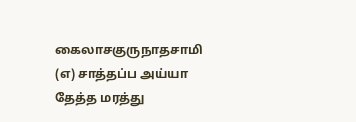கைலாசகுருநாதசாமி (எ) சாத்தப்ப அய்யா தேத்த மரத்து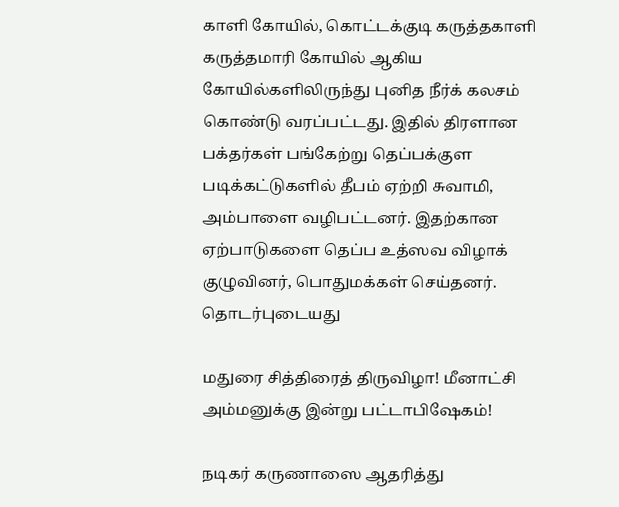காளி கோயில், கொட்டக்குடி கருத்தகாளி கருத்தமாரி கோயில் ஆகிய கோயில்களிலிருந்து புனித நீர்க் கலசம் கொண்டு வரப்பட்டது. இதில் திரளான பக்தர்கள் பங்கேற்று தெப்பக்குள படிக்கட்டுகளில் தீபம் ஏற்றி சுவாமி, அம்பாளை வழிபட்டனர். இதற்கான ஏற்பாடுகளை தெப்ப உத்ஸவ விழாக் குழுவினர், பொதுமக்கள் செய்தனர்.
தொடர்புடையது

மதுரை சித்திரைத் திருவிழா! மீனாட்சி அம்மனுக்கு இன்று பட்டாபிஷேகம்!

நடிகர் கருணாஸை ஆதரித்து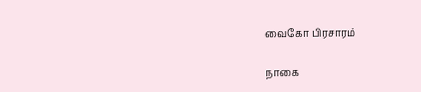வைகோ பிரசாரம்

நாகை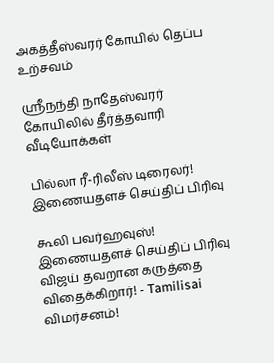அகத்தீஸ்வரர் கோயில் தெப்ப உற்சவம்

ஸ்ரீநந்தி நாதேஸ்வரர் கோயிலில் தீர்த்தவாரி
வீடியோக்கள்

பில்லா ரீ-ரிலீஸ் டிரைலர்!
இணையதளச் செய்திப் பிரிவு

கூலி பவர்ஹவுஸ்!
இணையதளச் செய்திப் பிரிவு
விஜய் தவறான கருத்தை விதைக்கிறார்! - Tamilisai விமர்சனம்!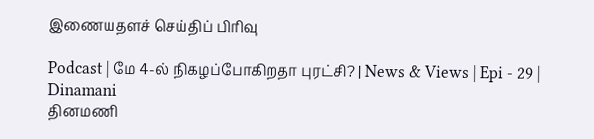இணையதளச் செய்திப் பிரிவு

Podcast | மே 4-ல் நிகழப்போகிறதா புரட்சி? | News & Views | Epi - 29 | Dinamani
தினமணி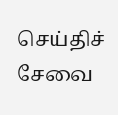செய்திச் சேவை